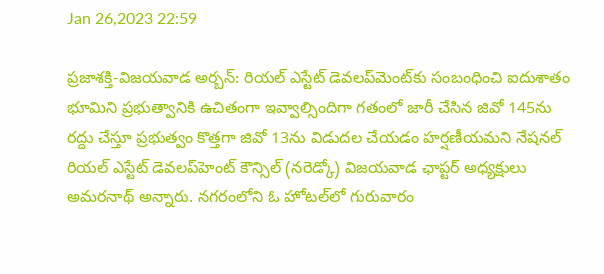Jan 26,2023 22:59

ప్రజాశక్తి-విజయవాడ అర్బన్‌: రియల్‌ ఎస్టేట్‌ డెవలప్‌మెంట్‌కు సంబంధించి ఐదుశాతం భూమిని ప్రభుత్వానికి ఉచితంగా ఇవ్వాల్సిందిగా గతంలో జారీ చేసిన జివో 145ను రద్దు చేస్తూ ప్రభుత్వం కొత్తగా జివో 13ను విడుదల చేయడం హర్షణీయమని నేషనల్‌ రియల్‌ ఎస్టేట్‌ డెవలప్‌హెంట్‌ కౌన్సిల్‌ (నరెడ్కో) విజయవాడ ఛాప్టర్‌ అధ్యక్షులు అమరనాథ్‌ అన్నారు. నగరంలోని ఓ హోటల్‌లో గురువారం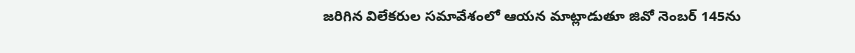జరిగిన విలేకరుల సమావేశంలో ఆయన మాట్లాడుతూ జివో నెంబర్‌ 145ను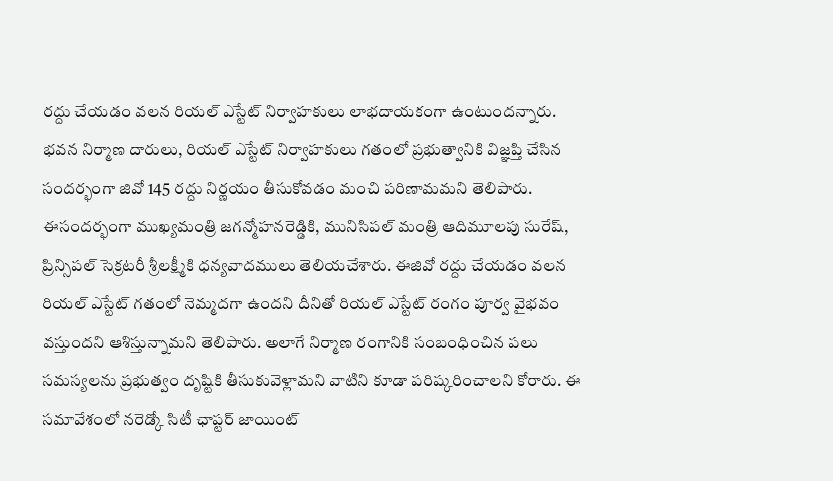రద్దు చేయడం వలన రియల్‌ ఎస్టేట్‌ నిర్వాహకులు లాభదాయకంగా ఉంటుందన్నారు. భవన నిర్మాణ దారులు, రియల్‌ ఎస్టేట్‌ నిర్వాహకులు గతంలో ప్రభుత్వానికి విజ్ఞప్తి చేసిన సందర్భంగా జివో 145 రద్దు నిర్ణయం తీసుకోవడం మంచి పరిణామమని తెలిపారు. ఈసందర్భంగా ముఖ్యమంత్రి జగన్మోహనరెడ్డికి, మునిసిపల్‌ మంత్రి ఆదిమూలపు సురేష్‌, ప్రిన్సిపల్‌ సెక్రటరీ శ్రీలక్ష్మీకి ధన్యవాదములు తెలియచేశారు. ఈజివో రద్దు చేయడం వలన రియల్‌ ఎస్టేట్‌ గతంలో నెమ్మదగా ఉందని దీనితో రియల్‌ ఎస్టేట్‌ రంగం పూర్వ వైభవం వస్తుందని ఆశిస్తున్నామని తెలిపారు. అలాగే నిర్మాణ రంగానికి సంబంధించిన పలు సమస్యలను ప్రభుత్వం దృష్టికి తీసుకువెళ్లామని వాటిని కూడా పరిష్కరించాలని కోరారు. ఈ సమావేశంలో నరెడ్కో సిటీ ఛాప్టర్‌ జాయింట్‌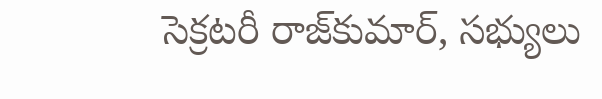సెక్రటరీ రాజ్‌కుమార్‌, సభ్యులు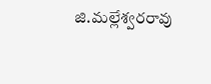జి.మల్లేశ్వరరావు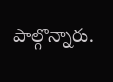పాల్గొన్నారు.